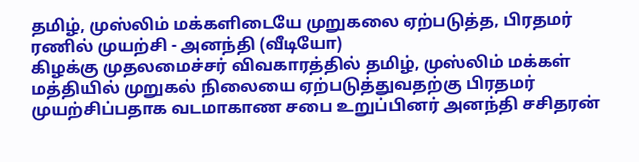தமிழ், முஸ்லிம் மக்களிடையே முறுகலை ஏற்படுத்த, பிரதமர் ரணில் முயற்சி - அனந்தி (வீடியோ)
கிழக்கு முதலமைச்சர் விவகாரத்தில் தமிழ், முஸ்லிம் மக்கள் மத்தியில் முறுகல் நிலையை ஏற்படுத்துவதற்கு பிரதமர் முயற்சிப்பதாக வடமாகாண சபை உறுப்பினர் அனந்தி சசிதரன்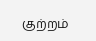குற்றம்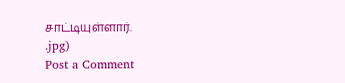சாட்டியுள்ளார்.
.jpg)
Post a Comment